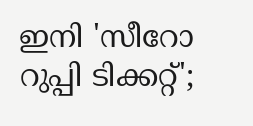ഇനി 'സീറോ റുപ്പി ടിക്കറ്റ്';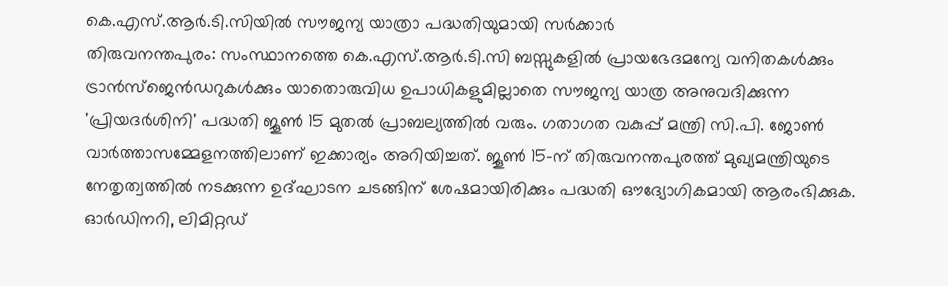കെ.എസ്.ആർ.ടി.സിയിൽ സൗജന്യ യാത്രാ പദ്ധതിയുമായി സർക്കാർ
തിരുവനന്തപുരം: സംസ്ഥാനത്തെ കെ.എസ്.ആർ.ടി.സി ബസ്സുകളിൽ പ്രായഭേദമന്യേ വനിതകൾക്കും ട്രാൻസ്ജെൻഡറുകൾക്കും യാതൊരുവിധ ഉപാധികളുമില്ലാതെ സൗജന്യ യാത്ര അനുവദിക്കുന്ന 'പ്രിയദർശിനി' പദ്ധതി ജൂൺ 15 മുതൽ പ്രാബല്യത്തിൽ വരും. ഗതാഗത വകുപ്പ് മന്ത്രി സി.പി. ജോൺ വാർത്താസമ്മേളനത്തിലാണ് ഇക്കാര്യം അറിയിച്ചത്. ജൂൺ 15-ന് തിരുവനന്തപുരത്ത് മുഖ്യമന്ത്രിയുടെ നേതൃത്വത്തിൽ നടക്കുന്ന ഉദ്ഘാടന ചടങ്ങിന് ശേഷമായിരിക്കും പദ്ധതി ഔദ്യോഗികമായി ആരംഭിക്കുക.
ഓർഡിനറി, ലിമിറ്റഡ്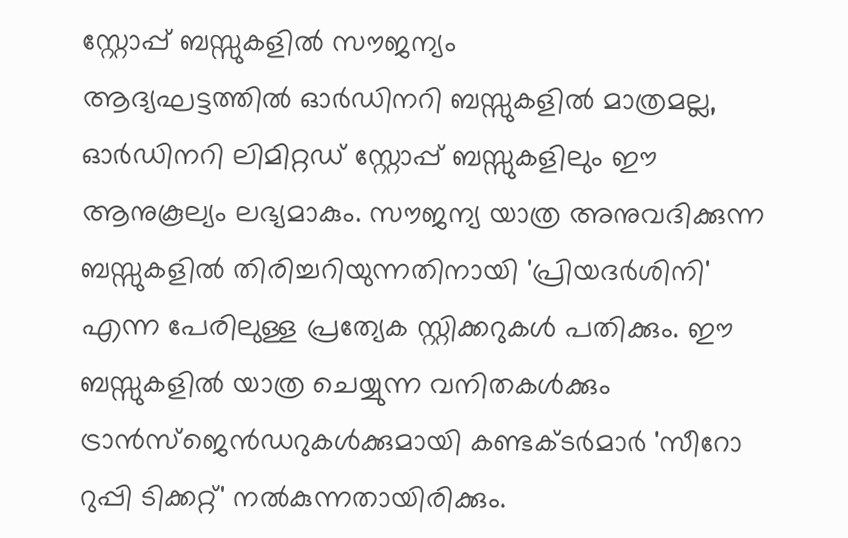സ്റ്റോപ്പ് ബസ്സുകളിൽ സൗജന്യം
ആദ്യഘട്ടത്തിൽ ഓർഡിനറി ബസ്സുകളിൽ മാത്രമല്ല, ഓർഡിനറി ലിമിറ്റഡ് സ്റ്റോപ്പ് ബസ്സുകളിലും ഈ ആനുകൂല്യം ലഭ്യമാകും. സൗജന്യ യാത്ര അനുവദിക്കുന്ന ബസ്സുകളിൽ തിരിച്ചറിയുന്നതിനായി 'പ്രിയദർശിനി' എന്ന പേരിലുള്ള പ്രത്യേക സ്റ്റിക്കറുകൾ പതിക്കും. ഈ ബസ്സുകളിൽ യാത്ര ചെയ്യുന്ന വനിതകൾക്കും ട്രാൻസ്ജെൻഡറുകൾക്കുമായി കണ്ടക്ടർമാർ 'സീറോ റുപ്പി ടിക്കറ്റ്' നൽകുന്നതായിരിക്കും.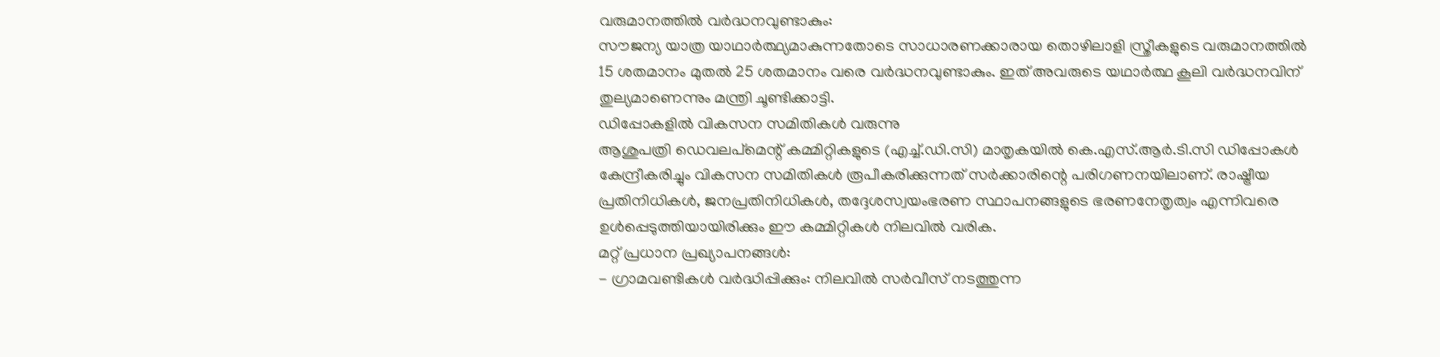വരുമാനത്തിൽ വർദ്ധനവുണ്ടാകും:
സൗജന്യ യാത്ര യാഥാർത്ഥ്യമാകുന്നതോടെ സാധാരണക്കാരായ തൊഴിലാളി സ്ത്രീകളുടെ വരുമാനത്തിൽ 15 ശതമാനം മുതൽ 25 ശതമാനം വരെ വർദ്ധനവുണ്ടാകും. ഇത് അവരുടെ യഥാർത്ഥ കൂലി വർദ്ധനവിന് തുല്യമാണെന്നും മന്ത്രി ചൂണ്ടിക്കാട്ടി.
ഡിപ്പോകളിൽ വികസന സമിതികൾ വരുന്നു
ആശുപത്രി ഡെവലപ്മെന്റ് കമ്മിറ്റികളുടെ (എച്ച്.ഡി.സി) മാതൃകയിൽ കെ.എസ്.ആർ.ടി.സി ഡിപ്പോകൾ കേന്ദ്രീകരിച്ചും വികസന സമിതികൾ രൂപീകരിക്കുന്നത് സർക്കാരിന്റെ പരിഗണനയിലാണ്. രാഷ്ട്രീയ പ്രതിനിധികൾ, ജനപ്രതിനിധികൾ, തദ്ദേശസ്വയംഭരണ സ്ഥാപനങ്ങളുടെ ഭരണനേതൃത്വം എന്നിവരെ ഉൾപ്പെടുത്തിയായിരിക്കും ഈ കമ്മിറ്റികൾ നിലവിൽ വരിക.
മറ്റ് പ്രധാന പ്രഖ്യാപനങ്ങൾ:
- ഗ്രാമവണ്ടികൾ വർദ്ധിപ്പിക്കും: നിലവിൽ സർവീസ് നടത്തുന്ന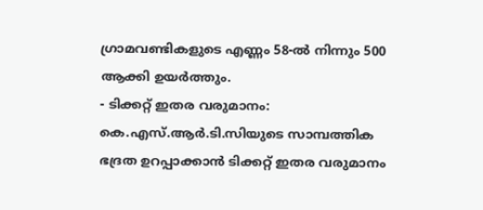ഗ്രാമവണ്ടികളുടെ എണ്ണം 58-ൽ നിന്നും 500 ആക്കി ഉയർത്തും.
- ടിക്കറ്റ് ഇതര വരുമാനം: കെ.എസ്.ആർ.ടി.സിയുടെ സാമ്പത്തിക ഭദ്രത ഉറപ്പാക്കാൻ ടിക്കറ്റ് ഇതര വരുമാനം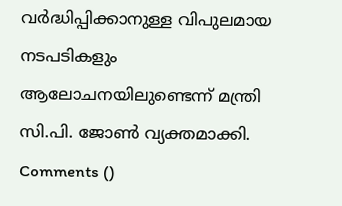വർദ്ധിപ്പിക്കാനുള്ള വിപുലമായ നടപടികളും ആലോചനയിലുണ്ടെന്ന് മന്ത്രി സി.പി. ജോൺ വ്യക്തമാക്കി.
Comments ()